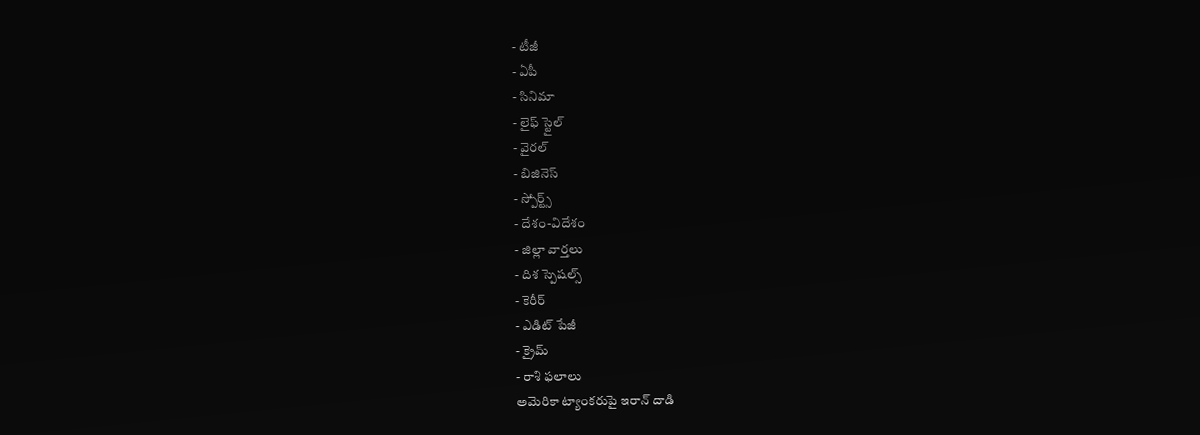- టీజీ
- ఏపీ
- సినిమా
- లైఫ్ స్టైల్
- వైరల్
- బిజినెస్
- స్పోర్ట్స్
- దేశం-విదేశం
- జిల్లా వార్తలు
- దిశ స్పెషల్స్
- కెరీర్
- ఎడిట్ పేజీ
- క్రైమ్
- రాశి ఫలాలు
అమెరికా ట్యాంకరుపై ఇరాన్ దాడి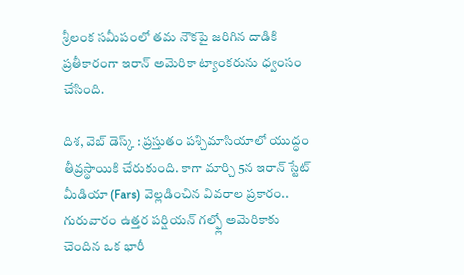శ్రీలంక సమీపంలో తమ నౌకపై జరిగిన దాడికి ప్రతీకారంగా ఇరాన్ అమెరికా ట్యాంకరును ధ్వంసం చేసింది.

దిశ, వెబ్ డెస్క్ : ప్రస్తుతం పశ్చిమాసియాలో యుద్ధం తీవ్రస్థాయికి చేరుకుంది. కాగా మార్చి 5న ఇరాన్ స్టేట్ మీడియా (Fars) వెల్లడించిన వివరాల ప్రకారం.. గురువారం ఉత్తర పర్షియన్ గల్ఫ్లో అమెరికాకు చెందిన ఒక భారీ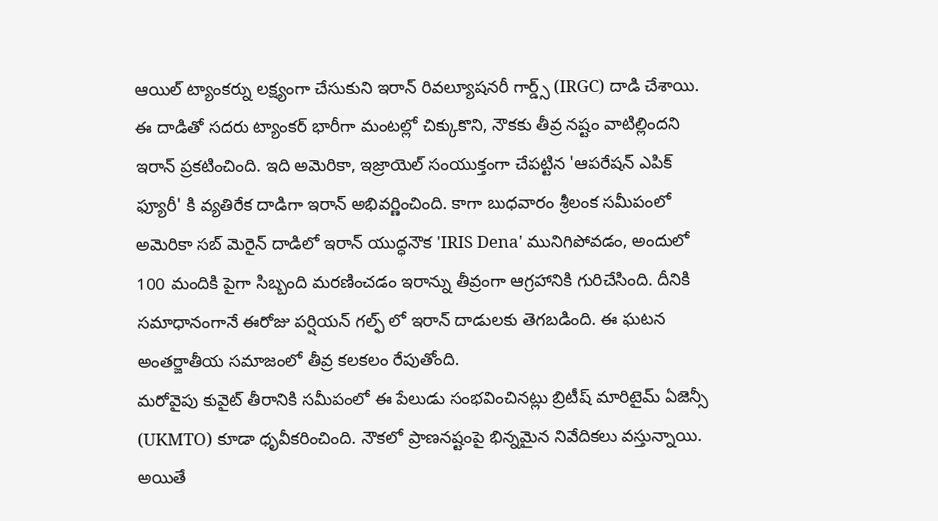ఆయిల్ ట్యాంకర్ను లక్ష్యంగా చేసుకుని ఇరాన్ రివల్యూషనరీ గార్డ్స్ (IRGC) దాడి చేశాయి. ఈ దాడితో సదరు ట్యాంకర్ భారీగా మంటల్లో చిక్కుకొని, నౌకకు తీవ్ర నష్టం వాటిల్లిందని ఇరాన్ ప్రకటించింది. ఇది అమెరికా, ఇజ్రాయెల్ సంయుక్తంగా చేపట్టిన 'ఆపరేషన్ ఎపిక్ ఫ్యూరీ' కి వ్యతిరేక దాడిగా ఇరాన్ అభివర్ణించింది. కాగా బుధవారం శ్రీలంక సమీపంలో అమెరికా సబ్ మెరైన్ దాడిలో ఇరాన్ యుద్ధనౌక 'IRIS Dena' మునిగిపోవడం, అందులో 100 మందికి పైగా సిబ్బంది మరణించడం ఇరాన్ను తీవ్రంగా ఆగ్రహానికి గురిచేసింది. దీనికి సమాధానంగానే ఈరోజు పర్షియన్ గల్ఫ్ లో ఇరాన్ దాడులకు తెగబడింది. ఈ ఘటన అంతర్జాతీయ సమాజంలో తీవ్ర కలకలం రేపుతోంది.
మరోవైపు కువైట్ తీరానికి సమీపంలో ఈ పేలుడు సంభవించినట్లు బ్రిటీష్ మారిటైమ్ ఏజెన్సీ (UKMTO) కూడా ధృవీకరించింది. నౌకలో ప్రాణనష్టంపై భిన్నమైన నివేదికలు వస్తున్నాయి. అయితే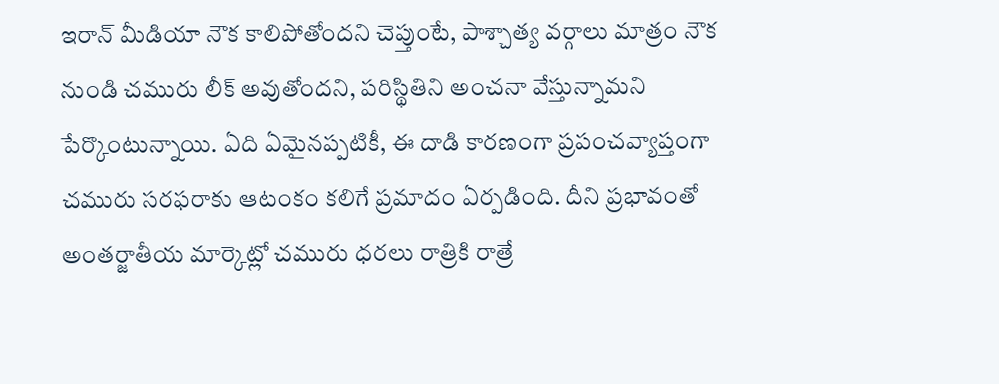ఇరాన్ మీడియా నౌక కాలిపోతోందని చెప్తుంటే, పాశ్చాత్య వర్గాలు మాత్రం నౌక నుండి చమురు లీక్ అవుతోందని, పరిస్థితిని అంచనా వేస్తున్నామని పేర్కొంటున్నాయి. ఏది ఏమైనప్పటికీ, ఈ దాడి కారణంగా ప్రపంచవ్యాప్తంగా చమురు సరఫరాకు ఆటంకం కలిగే ప్రమాదం ఏర్పడింది. దీని ప్రభావంతో అంతర్జాతీయ మార్కెట్లో చమురు ధరలు రాత్రికి రాత్రే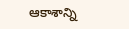ఆకాశాన్ని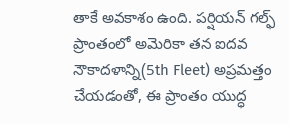తాకే అవకాశం ఉంది. పర్షియన్ గల్ఫ్ ప్రాంతంలో అమెరికా తన ఐదవ నౌకాదళాన్ని(5th Fleet) అప్రమత్తం చేయడంతో, ఈ ప్రాంతం యుద్ధ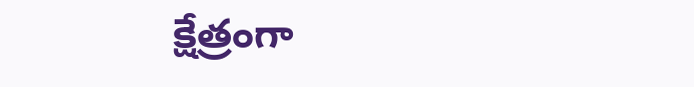క్షేత్రంగా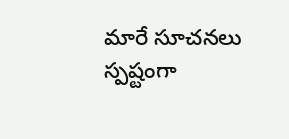మారే సూచనలు స్పష్టంగా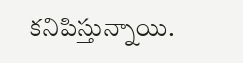కనిపిస్తున్నాయి.